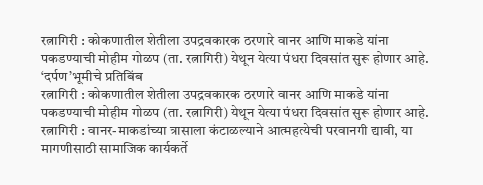रत्नागिरी : कोकणातील शेतीला उपद्रवकारक ठरणारे वानर आणि माकडे यांना पकडण्याची मोहीम गोळप (ता. रत्नागिरी) येथून येत्या पंधरा दिवसांत सुरू होणार आहे.
‘दर्पण’भूमीचे प्रतिबिंब
रत्नागिरी : कोकणातील शेतीला उपद्रवकारक ठरणारे वानर आणि माकडे यांना पकडण्याची मोहीम गोळप (ता. रत्नागिरी) येथून येत्या पंधरा दिवसांत सुरू होणार आहे.
रत्नागिरी : वानर-माकडांच्या त्रासाला कंटाळल्याने आत्महत्येची परवानगी द्यावी, या मागणीसाठी सामाजिक कार्यकर्ते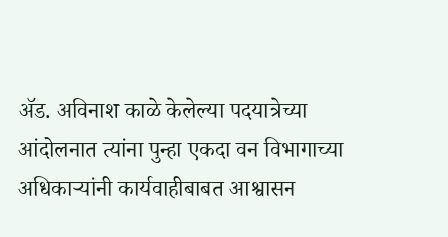ॲड. अविनाश काळे केलेल्या पदयात्रेच्या आंदोलनात त्यांना पुन्हा एकदा वन विभागाच्या अधिकाऱ्यांनी कार्यवाहीबाबत आश्वासन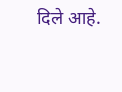दिले आहे.